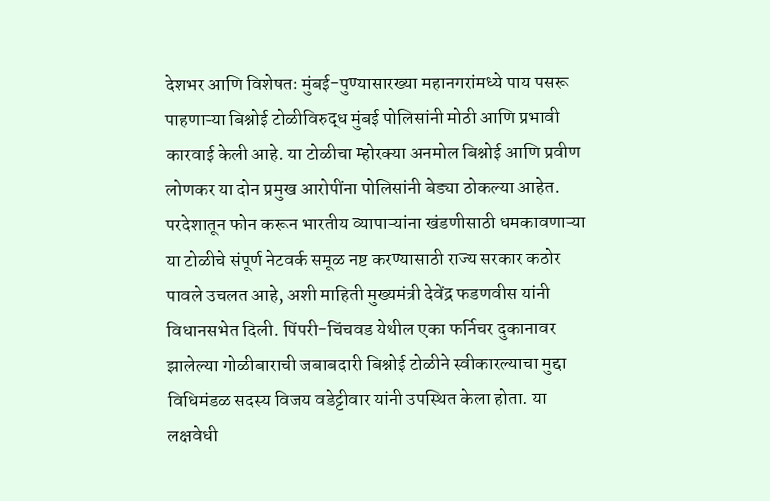देशभर आणि विशेषतः मुंबई-पुण्यासारख्या महानगरांमध्ये पाय पसरू पाहणाऱ्या बिश्नोई टोळीविरुद्ध मुंबई पोलिसांनी मोठी आणि प्रभावी कारवाई केली आहे. या टोळीचा म्होरक्या अनमोल बिश्नोई आणि प्रवीण लोणकर या दोन प्रमुख आरोपींना पोलिसांनी बेड्या ठोकल्या आहेत. परदेशातून फोन करून भारतीय व्यापाऱ्यांना खंडणीसाठी धमकावणाऱ्या या टोळीचे संपूर्ण नेटवर्क समूळ नष्ट करण्यासाठी राज्य सरकार कठोर पावले उचलत आहे, अशी माहिती मुख्यमंत्री देवेंद्र फडणवीस यांनी विधानसभेत दिली. पिंपरी-चिंचवड येथील एका फर्निचर दुकानावर झालेल्या गोळीबाराची जबाबदारी बिश्नोई टोळीने स्वीकारल्याचा मुद्दा विधिमंडळ सदस्य विजय वडेट्टीवार यांनी उपस्थित केला होता. या लक्षवेधी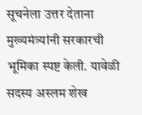सूचनेला उत्तर देताना मुख्यमंत्र्यांनी सरकारची भूमिका स्पष्ट केली. यावेळी सदस्य अस्लम शेख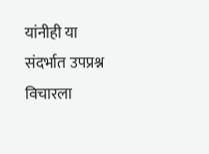यांनीही या संदर्भात उपप्रश्न विचारला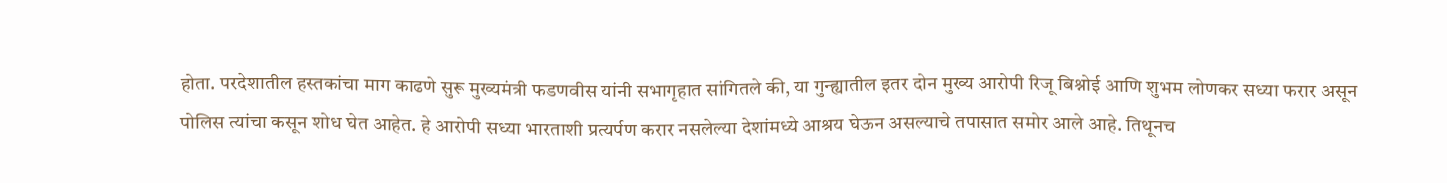होता. परदेशातील हस्तकांचा माग काढणे सुरू मुख्यमंत्री फडणवीस यांनी सभागृहात सांगितले की, या गुन्ह्यातील इतर दोन मुख्य आरोपी रिजू बिश्नोई आणि शुभम लोणकर सध्या फरार असून पोलिस त्यांचा कसून शोध घेत आहेत. हे आरोपी सध्या भारताशी प्रत्यर्पण करार नसलेल्या देशांमध्ये आश्रय घेऊन असल्याचे तपासात समोर आले आहे. तिथूनच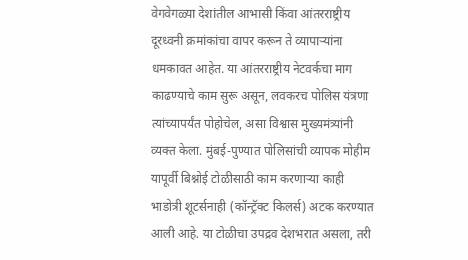वेगवेगळ्या देशांतील आभासी किंवा आंतरराष्ट्रीय दूरध्वनी क्रमांकांचा वापर करून ते व्यापाऱ्यांना धमकावत आहेत. या आंतरराष्ट्रीय नेटवर्कचा माग काढण्याचे काम सुरू असून, लवकरच पोलिस यंत्रणा त्यांच्यापर्यंत पोहोचेल, असा विश्वास मुख्यमंत्र्यांनी व्यक्त केला. मुंबई-पुण्यात पोलिसांची व्यापक मोहीम यापूर्वी बिश्नोई टोळीसाठी काम करणाऱ्या काही भाडोत्री शूटर्सनाही (कॉन्ट्रॅक्ट किलर्स) अटक करण्यात आली आहे. या टोळीचा उपद्रव देशभरात असला, तरी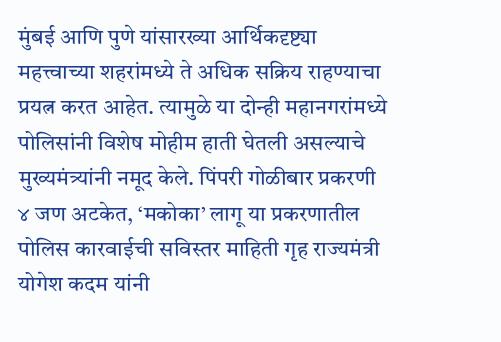मुंबई आणि पुणे यांसारख्या आर्थिकदृष्ट्या महत्त्वाच्या शहरांमध्ये ते अधिक सक्रिय राहण्याचा प्रयत्न करत आहेत. त्यामुळे या दोन्ही महानगरांमध्ये पोलिसांनी विशेष मोहीम हाती घेतली असल्याचे मुख्यमंत्र्यांनी नमूद केले. पिंपरी गोळीबार प्रकरणी ४ जण अटकेत, ‘मकोका’ लागू या प्रकरणातील पोलिस कारवाईची सविस्तर माहिती गृह राज्यमंत्री योगेश कदम यांनी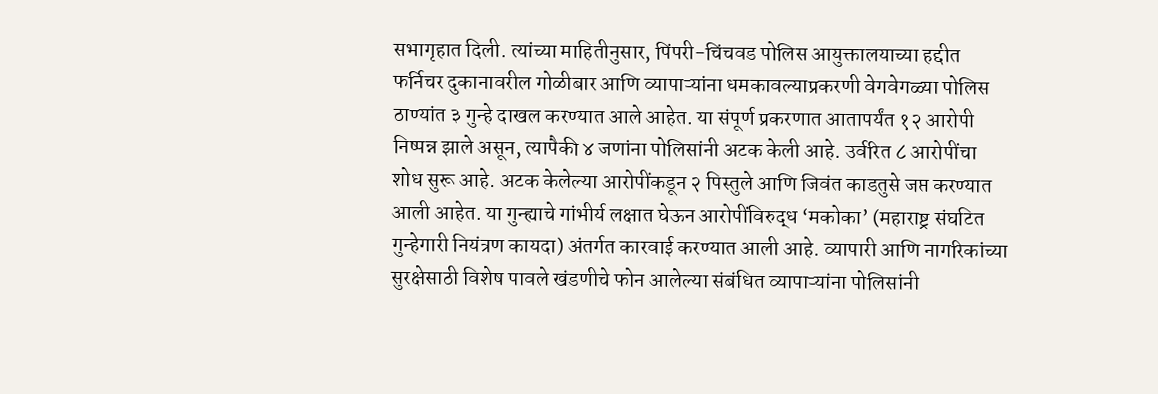सभागृहात दिली. त्यांच्या माहितीनुसार, पिंपरी-चिंचवड पोलिस आयुक्तालयाच्या हद्दीत फर्निचर दुकानावरील गोळीबार आणि व्यापाऱ्यांना धमकावल्याप्रकरणी वेगवेगळ्या पोलिस ठाण्यांत ३ गुन्हे दाखल करण्यात आले आहेत. या संपूर्ण प्रकरणात आतापर्यंत १२ आरोपी निष्पन्न झाले असून, त्यापैकी ४ जणांना पोलिसांनी अटक केली आहे. उर्वरित ८ आरोपींचा शोध सुरू आहे. अटक केलेल्या आरोपींकडून २ पिस्तुले आणि जिवंत काडतुसे जप्त करण्यात आली आहेत. या गुन्ह्याचे गांभीर्य लक्षात घेऊन आरोपींविरुद्ध ‘मकोका’ (महाराष्ट्र संघटित गुन्हेगारी नियंत्रण कायदा) अंतर्गत कारवाई करण्यात आली आहे. व्यापारी आणि नागरिकांच्या सुरक्षेसाठी विशेष पावले खंडणीचे फोन आलेल्या संबंधित व्यापाऱ्यांना पोलिसांनी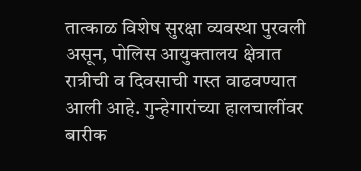तात्काळ विशेष सुरक्षा व्यवस्था पुरवली असून, पोलिस आयुक्तालय क्षेत्रात रात्रीची व दिवसाची गस्त वाढवण्यात आली आहे. गुन्हेगारांच्या हालचालींवर बारीक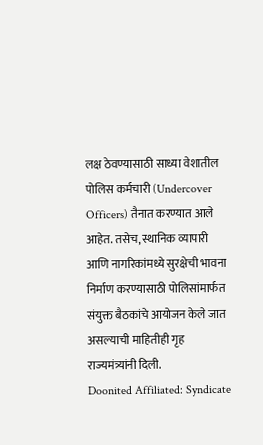लक्ष ठेवण्यासाठी साध्या वेशातील पोलिस कर्मचारी (Undercover Officers) तैनात करण्यात आले आहेत. तसेच, स्थानिक व्यापारी आणि नागरिकांमध्ये सुरक्षेची भावना निर्माण करण्यासाठी पोलिसांमार्फत संयुक्त बैठकांचे आयोजन केले जात असल्याची माहितीही गृह राज्यमंत्र्यांनी दिली.
Doonited Affiliated: Syndicate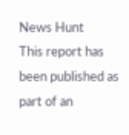News Hunt
This report has been published as part of an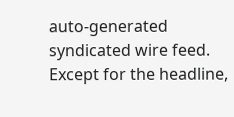auto-generated syndicated wire feed. Except for the headline,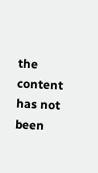the content has not been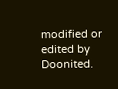modified or edited by Doonited.